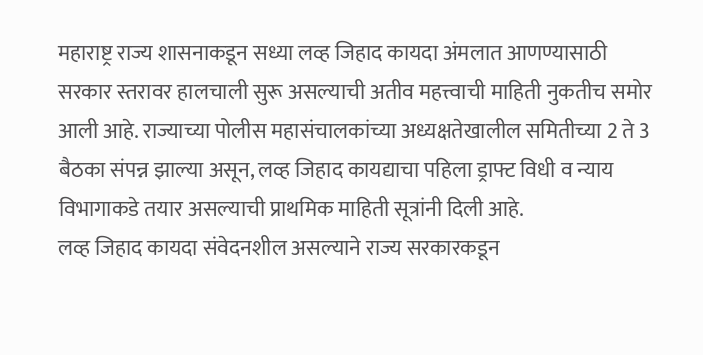महाराष्ट्र राज्य शासनाकडून सध्या लव्ह जिहाद कायदा अंमलात आणण्यासाठी सरकार स्तरावर हालचाली सुरू असल्याची अतीव महत्त्वाची माहिती नुकतीच समोर आली आहे. राज्याच्या पोलीस महासंचालकांच्या अध्यक्षतेखालील समितीच्या 2 ते 3 बैठका संपन्न झाल्या असून, लव्ह जिहाद कायद्याचा पहिला ड्राफ्ट विधी व न्याय विभागाकडे तयार असल्याची प्राथमिक माहिती सूत्रांनी दिली आहे.
लव्ह जिहाद कायदा संवेदनशील असल्याने राज्य सरकारकडून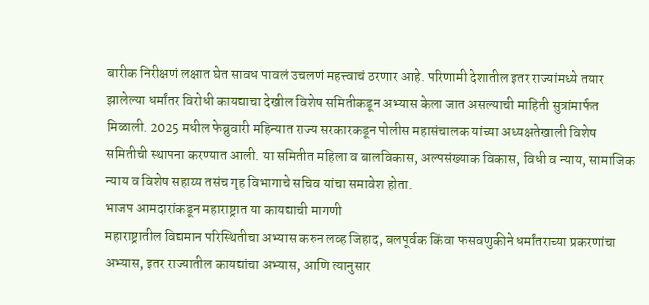बारीक निरीक्षणं लक्षात घेत सावध पावलं उचलणं महत्त्वाचं ठरणार आहे. परिणामी देशातील इतर राज्यांमध्ये तयार झालेल्या धर्मांतर विरोधी कायद्याचा देखील विशेष समितीकडून अभ्यास केला जात असल्याची माहिती सुत्रांमार्फत मिळाली. 2025 मधील फेब्रुवारी महिन्यात राज्य सरकारकडून पोलीस महासंचालक यांच्या अध्यक्षतेखाली विशेष समितीची स्थापना करण्यात आली. या समितीत महिला व बालविकास, अल्पसंख्याक विकास, विधी व न्याय, सामाजिक न्याय व विशेष सहाय्य तसंच गृह विभागाचे सचिव यांचा समावेश होता.
भाजप आमदारांकडून महाराष्ट्रात या कायद्याची मागणी
महाराष्ट्रातील विद्यमान परिस्थितीचा अभ्यास करुन लव्ह जिहाद, बलपूर्वक किंवा फसवणुकीने धर्मांतराच्या प्रकरणांचा अभ्यास, इतर राज्यातील कायद्यांचा अभ्यास, आणि त्यानुसार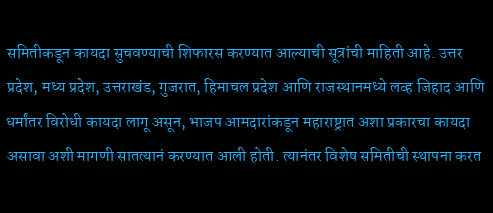समितीकडून कायदा सुचवण्याची शिफारस करण्यात आल्याची सूत्रांची माहिती आहे. उत्तर प्रदेश, मध्य प्रदेश, उत्तराखंड, गुजरात, हिमाचल प्रदेश आणि राजस्थानमध्ये लव्ह जिहाद आणि धर्मांतर विरोधी कायदा लागू असून, भाजप आमदारांकडून महाराष्ट्रात अशा प्रकारचा कायदा असावा अशी मागणी सातत्यानं करण्यात आली होती. त्यानंतर विशेष समितीची स्थापना करत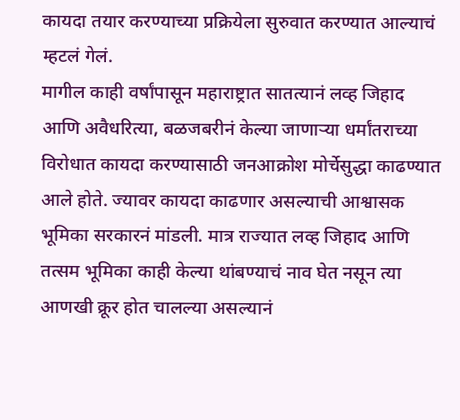कायदा तयार करण्याच्या प्रक्रियेला सुरुवात करण्यात आल्याचं म्हटलं गेलं.
मागील काही वर्षांपासून महाराष्ट्रात सातत्यानं लव्ह जिहाद आणि अवैधरित्या, बळजबरीनं केल्या जाणाऱ्या धर्मांतराच्या विरोधात कायदा करण्यासाठी जनआक्रोश मोर्चेसुद्धा काढण्यात आले होते. ज्यावर कायदा काढणार असल्याची आश्वासक भूमिका सरकारनं मांडली. मात्र राज्यात लव्ह जिहाद आणि तत्सम भूमिका काही केल्या थांबण्याचं नाव घेत नसून त्या आणखी क्रूर होत चालल्या असल्यानं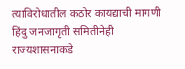त्याविरोधातील कठोर कायद्याची मागणी हिंदु जनजागृती समितीनेही राज्यशासनाकडे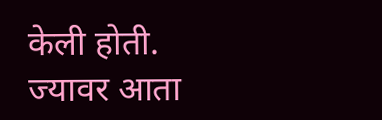केली होती. ज्यावर आता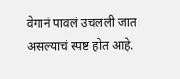वेगानं पावलं उचलली जात असल्याचं स्पष्ट होत आहे.